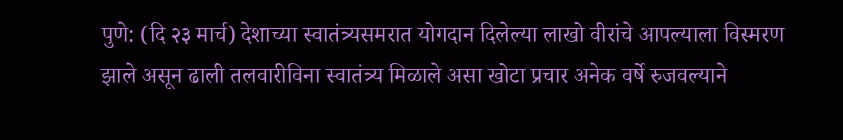पुणे: (दि २३ मार्च) देशाच्या स्वातंत्र्यसमरात योगदान दिलेल्या लाखो वीरांचे आपल्याला विस्मरण झाले असून ढाली तलवारीविना स्वातंत्र्य मिळाले असा खोटा प्रचार अनेक वर्षे रुजवल्याने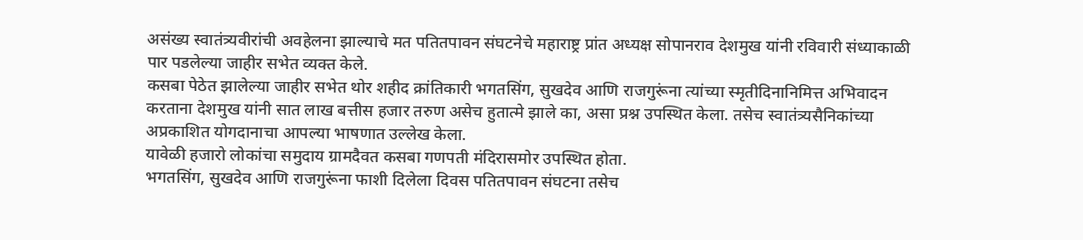असंख्य स्वातंत्र्यवीरांची अवहेलना झाल्याचे मत पतितपावन संघटनेचे महाराष्ट्र प्रांत अध्यक्ष सोपानराव देशमुख यांनी रविवारी संध्याकाळी पार पडलेल्या जाहीर सभेत व्यक्त केले.
कसबा पेठेत झालेल्या जाहीर सभेत थोर शहीद क्रांतिकारी भगतसिंग, सुखदेव आणि राजगुरूंना त्यांच्या स्मृतीदिनानिमित्त अभिवादन करताना देशमुख यांनी सात लाख बत्तीस हजार तरुण असेच हुतात्मे झाले का, असा प्रश्न उपस्थित केला. तसेच स्वातंत्र्यसैनिकांच्या अप्रकाशित योगदानाचा आपल्या भाषणात उल्लेख केला.
यावेळी हजारो लोकांचा समुदाय ग्रामदैवत कसबा गणपती मंदिरासमोर उपस्थित होता.
भगतसिंग, सुखदेव आणि राजगुरूंना फाशी दिलेला दिवस पतितपावन संघटना तसेच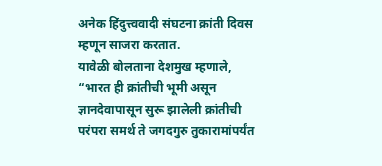अनेक हिंदुत्त्ववादी संघटना क्रांती दिवस म्हणून साजरा करतात.
यावेळी बोलताना देशमुख म्हणाले, “भारत ही क्रांतीची भूमी असून ज्ञानदेवापासून सुरू झालेली क्रांतीची परंपरा समर्थ ते जगदगुरु तुकारामांपर्यंत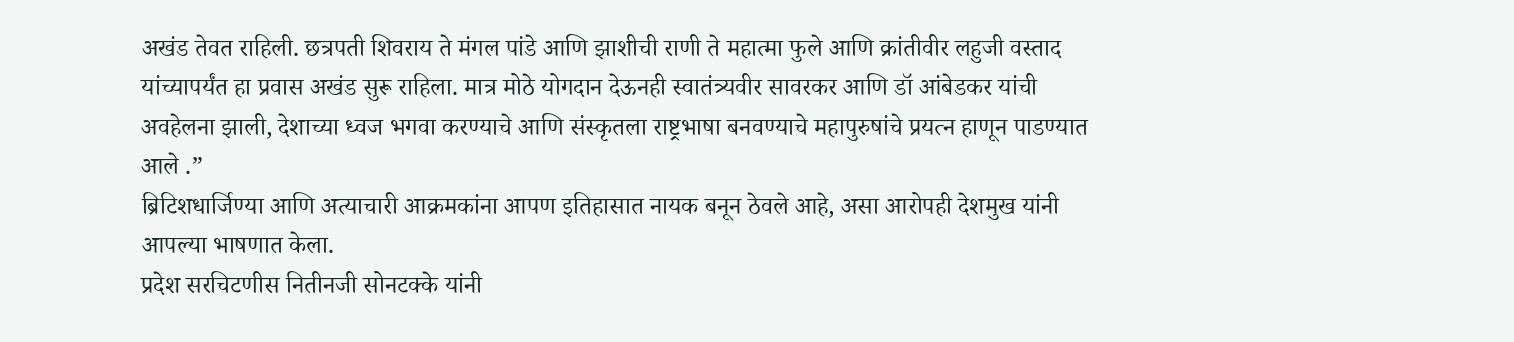अखंड तेवत राहिली. छत्रपती शिवराय ते मंगल पांडे आणि झाशीची राणी ते महात्मा फुले आणि क्रांतीवीर लहुजी वस्ताद यांच्यापर्यंत हा प्रवास अखंड सुरू राहिला. मात्र मोठे योगदान देऊनही स्वातंत्र्यवीर सावरकर आणि डॉ आंबेडकर यांची अवहेलना झाली, देशाच्या ध्वज भगवा करण्याचे आणि संस्कृतला राष्ट्रभाषा बनवण्याचे महापुरुषांचे प्रयत्न हाणून पाडण्यात आले .”
ब्रिटिशधार्जिण्या आणि अत्याचारी आक्रमकांना आपण इतिहासात नायक बनून ठेवले आहे, असा आरोपही देशमुख यांनी आपल्या भाषणात केला.
प्रदेश सरचिटणीस नितीनजी सोनटक्के यांनी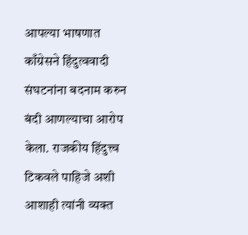आपल्या भाषणात काँग्रेसने हिंदुत्ववादी संघटनांना बदनाम करुन बंदी आणल्याचा आरोप केला. राजकीय हिंदुत्त्व टिकवले पाहिजे अशी आशाही त्यांनी व्यक्त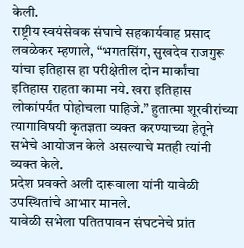केली.
राष्ट्रीय स्वयंसेवक संघाचे सहकार्यवाह प्रसाद लवळेकर म्हणाले, “भगतसिंग, सुखदेव राजगुरू यांचा इतिहास हा परीक्षेतील दोन मार्कांचा इतिहास राहता कामा नये. खरा इतिहास लोकांपर्यंत पोहोचला पाहिजे.” हुतात्मा शूरवीरांच्या त्यागाविषयी कृतज्ञता व्यक्त करण्याच्या हेतूने सभेचे आयोजन केले असल्याचे मतही त्यांनी व्यक्त केले.
प्रदेश प्रवक्ते अली दारूवाला यांनी यावेळी उपस्थितांचे आभार मानले.
यावेळी सभेला पतितपावन संघटनेचे प्रांत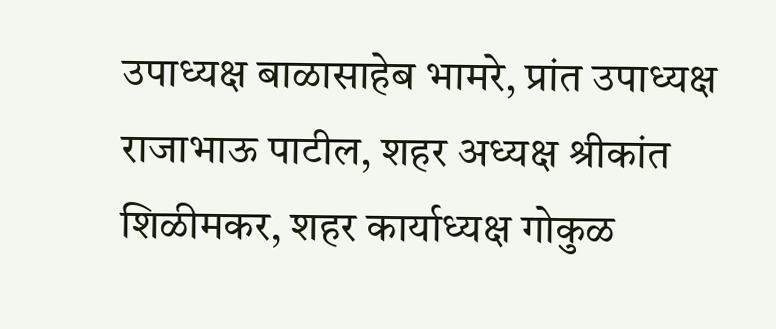उपाध्यक्ष बाळासाहेब भामरे, प्रांत उपाध्यक्ष राजाभाऊ पाटील, शहर अध्यक्ष श्रीकांत शिळीमकर, शहर कार्याध्यक्ष गोकुळ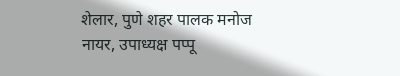शेलार, पुणे शहर पालक मनोज नायर, उपाध्यक्ष पप्पू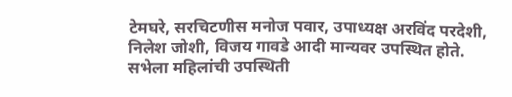टेमघरे, सरचिटणीस मनोज पवार, उपाध्यक्ष अरविंद परदेशी, निलेश जोशी, विजय गावडे आदी मान्यवर उपस्थित होते.
सभेला महिलांची उपस्थिती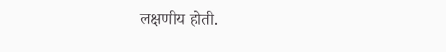लक्षणीय होती.